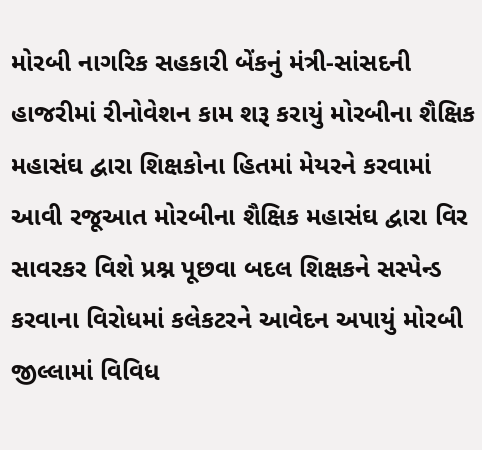મોરબી નાગરિક સહકારી બેંકનું મંત્રી-સાંસદની હાજરીમાં રીનોવેશન કામ શરૂ કરાયું મોરબીના શૈક્ષિક મહાસંઘ દ્વારા શિક્ષકોના હિતમાં મેયરને કરવામાં આવી રજૂઆત મોરબીના શૈક્ષિક મહાસંઘ દ્વારા વિર સાવરકર વિશે પ્રશ્ન પૂછવા બદલ શિક્ષકને સસ્પેન્ડ કરવાના વિરોધમાં કલેકટરને આવેદન અપાયું મોરબી જીલ્લામાં વિવિધ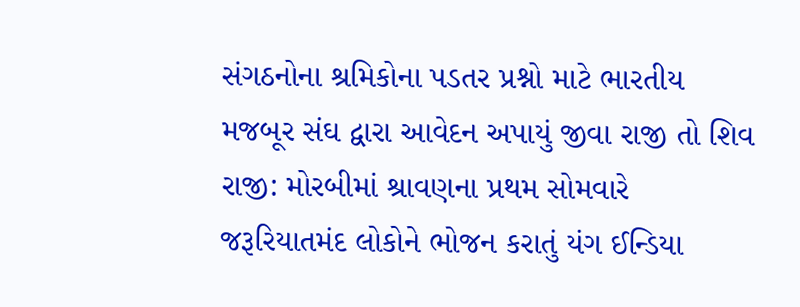સંગઠનોના શ્રમિકોના પડતર પ્રશ્નો માટે ભારતીય મજબૂર સંઘ દ્વારા આવેદન અપાયું જીવા રાજી તો શિવ રાજી: મોરબીમાં શ્રાવણના પ્રથમ સોમવારે જરૂરિયાતમંદ લોકોને ભોજન કરાતું યંગ ઈન્ડિયા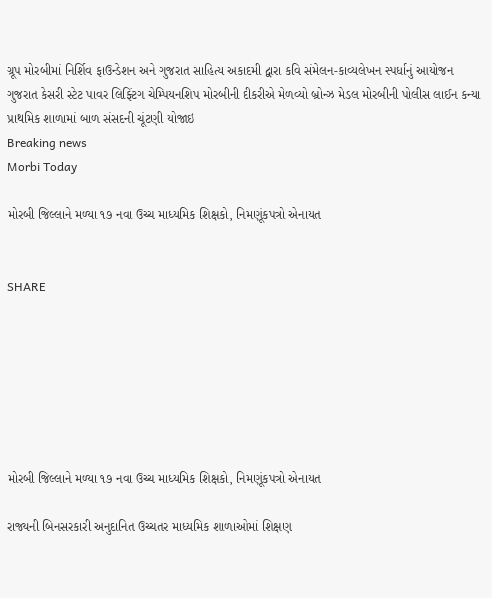ગ્રૂપ મોરબીમાં નિર્શિવ ફાઉન્ડેશન અને ગુજરાત સાહિત્ય અકાદમી દ્વારા કવિ સંમેલન-કાવ્યલેખન સ્પર્ધાનું આયોજન ગુજરાત કેસરી સ્ટેટ પાવર લિફ્ટિંગ ચેમ્પિયનશિપ મોરબીની દીકરીએ મેળવ્યો બ્રોન્ઝ મેડલ મોરબીની પોલીસ લાઈન કન્યા પ્રાથમિક શાળામાં બાળ સંસદની ચૂંટણી યોજાઇ
Breaking news
Morbi Today

મોરબી જિલ્લાને મળ્યા ૧૭ નવા ઉચ્ચ માધ્યમિક શિક્ષકો, નિમણૂંકપત્રો એનાયત


SHARE







મોરબી જિલ્લાને મળ્યા ૧૭ નવા ઉચ્ચ માધ્યમિક શિક્ષકો, નિમણૂંકપત્રો એનાયત

રાજ્યની બિનસરકારી અનુદાનિત ઉચ્ચતર માધ્યમિક શાળાઓમાં શિક્ષણ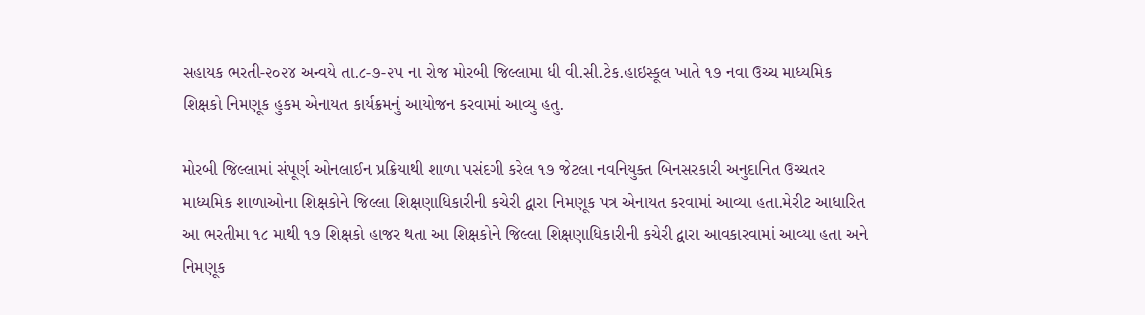સહાયક ભરતી-૨૦૨૪ અન્વયે તા.૮-૭-૨૫ ના રોજ મોરબી જિલ્લામા ધી વી.સી.ટેક.હાઇસ્કૂલ ખાતે ૧૭ નવા ઉચ્ચ માધ્યમિક શિક્ષકો નિમણૂક હુકમ એનાયત કાર્યક્રમનું આયોજન કરવામાં આવ્યુ હતુ.

મોરબી જિલ્લામાં સંપૂર્ણ ઓનલાઈન પ્રક્રિયાથી શાળા પસંદગી કરેલ ૧૭ જેટલા નવનિયુક્ત બિનસરકારી અનુદાનિત ઉચ્ચતર માધ્યમિક શાળાઓના શિક્ષકોને જિલ્લા શિક્ષણાધિકારીની કચેરી દ્વારા નિમણૂક પત્ર એનાયત કરવામાં આવ્યા હતા.મેરીટ આધારિત આ ભરતીમા ૧૮ માથી ૧૭ શિક્ષકો હાજર થતા આ શિક્ષકોને જિલ્લા શિક્ષણાધિકારીની કચેરી દ્વારા આવકારવામાં આવ્યા હતા અને નિમણૂક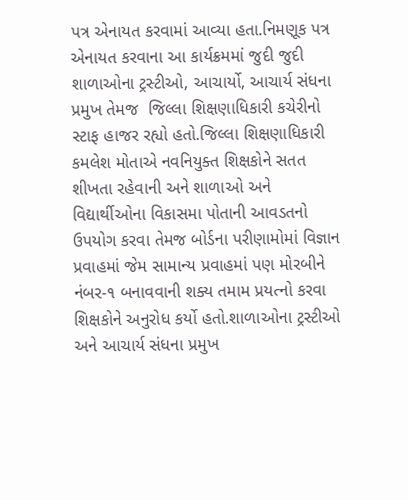પત્ર એનાયત કરવામાં આવ્યા હતા.નિમણૂક પત્ર એનાયત કરવાના આ કાર્યક્રમમાં જુદી જુદી શાળાઓના ટ્રસ્ટીઓ, આચાર્યો, આચાર્ય સંધના પ્રમુખ તેમજ  જિલ્લા શિક્ષણાધિકારી કચેરીનો સ્ટાફ હાજર રહ્યો હતો.જિલ્લા શિક્ષણાધિકારી કમલેશ મોતાએ નવનિયુક્ત શિક્ષકોને સતત શીખતા રહેવાની અને શાળાઓ અને વિદ્યાર્થીઓના વિકાસમા પોતાની આવડતનો ઉપયોગ કરવા તેમજ બોર્ડના પરીણામોમાં વિજ્ઞાન પ્રવાહમાં જેમ સામાન્ય પ્રવાહમાં પણ મોરબીને નંબર-૧ બનાવવાની શક્ય તમામ પ્રયત્નો કરવા શિક્ષકોને અનુરોધ કર્યો હતો.શાળાઓના ટ્રસ્ટીઓ અને આચાર્ય સંધના પ્રમુખ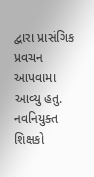દ્વારા પ્રાસંગિક પ્રવચન આપવામા આવ્યુ હતુ. નવનિયુક્ત શિક્ષકો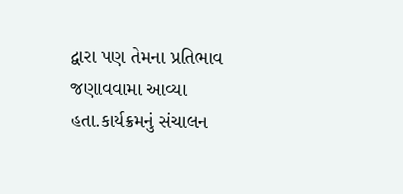દ્વારા પણ તેમના પ્રતિભાવ જણાવવામા આવ્યા હતા.કાર્યક્રમનું સંચાલન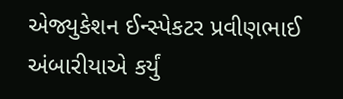એજ્યુકેશન ઈન્સ્પેકટર પ્રવીણભાઈ અંબારીયાએ કર્યું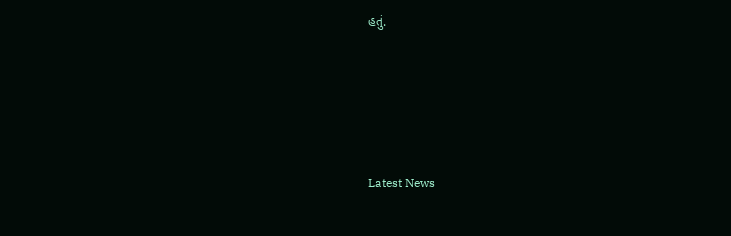હતું.






Latest News